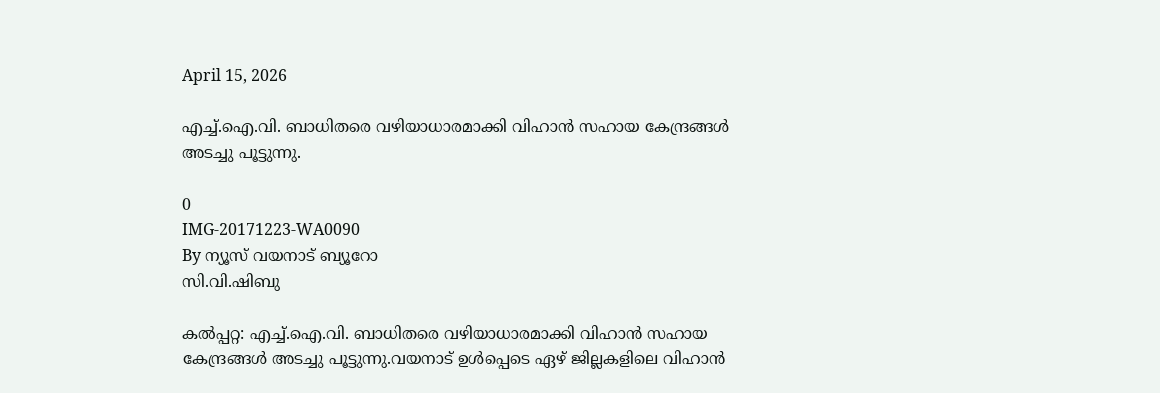April 15, 2026

എച്ച്.ഐ.വി. ബാധിതരെ വഴിയാധാരമാക്കി വിഹാൻ സഹായ കേന്ദ്രങ്ങൾ അടച്ചു പൂട്ടുന്നു.

0
IMG-20171223-WA0090
By ന്യൂസ് വയനാട് ബ്യൂറോ
സി.വി.ഷിബു

കൽപ്പറ്റ: എച്ച്.ഐ.വി. ബാധിതരെ വഴിയാധാരമാക്കി വിഹാൻ സഹായ കേന്ദ്രങ്ങൾ അടച്ചു പൂട്ടുന്നു.വയനാട് ഉൾപ്പെടെ ഏഴ് ജില്ലകളിലെ വിഹാൻ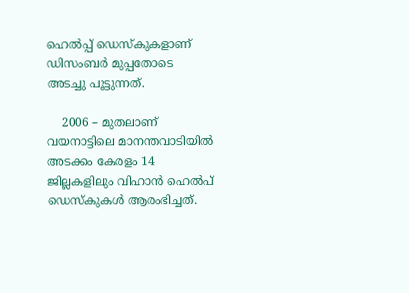ഹെൽപ്പ് ഡെസ്കുകളാണ് ഡിസംബർ മുപ്പതോടെ അടച്ചു പൂട്ടുന്നത്.

    2006 – മുതലാണ് വയനാട്ടിലെ മാനന്തവാടിയിൽ അടക്കം കേരളം 14 ജില്ലകളിലും വിഹാൻ ഹെൽപ് ഡെസ്കുകൾ ആരംഭിച്ചത്.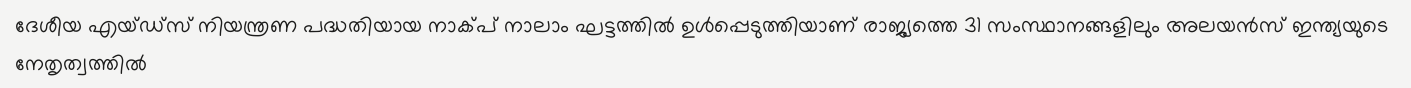ദേശീയ എയ്ഡ്സ് നിയന്ത്രണ പദ്ധതിയായ നാക്പ് നാലാം ഘട്ടത്തിൽ ഉൾപ്പെടുത്തിയാണ് രാജ്യത്തെ 31 സംസ്ഥാനങ്ങളിലും അലയൻസ് ഇന്ത്യയുടെ നേതൃത്വത്തിൽ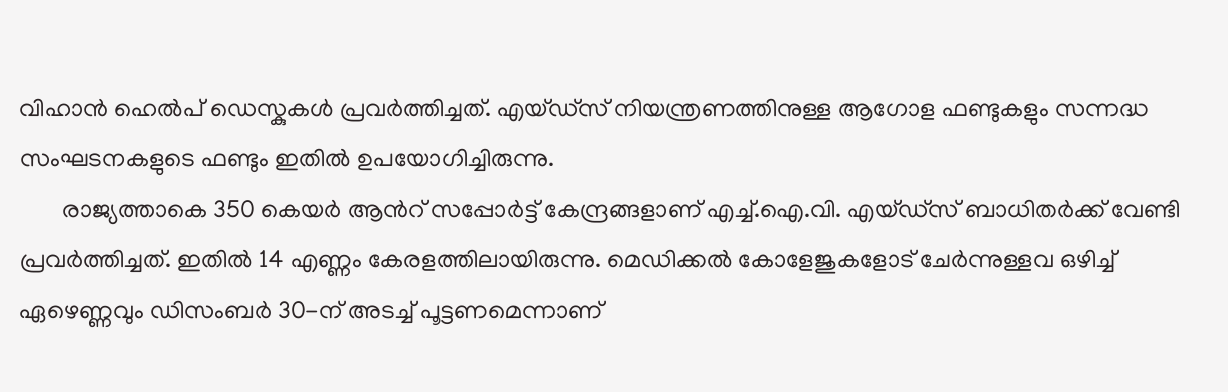വിഹാൻ ഹെൽപ് ഡെസ്കുകൾ പ്രവർത്തിച്ചത്. എയ്ഡ്സ് നിയന്ത്രണത്തിനുള്ള ആഗോള ഫണ്ടുകളും സന്നദ്ധ സംഘടനകളുടെ ഫണ്ടും ഇതിൽ ഉപയോഗിച്ചിരുന്നു.
       രാജ്യത്താകെ 350 കെയർ ആൻറ് സപ്പോർട്ട് കേന്ദ്രങ്ങളാണ് എച്ച്.ഐ.വി. എയ്ഡ്സ് ബാധിതർക്ക് വേണ്ടി പ്രവർത്തിച്ചത്. ഇതിൽ 14 എണ്ണം കേരളത്തിലായിരുന്നു. മെഡിക്കൽ കോളേജുകളോട് ചേർന്നുള്ളവ ഒഴിച്ച് ഏഴെണ്ണവും ഡിസംബർ 30-ന് അടച്ച് പൂട്ടണമെന്നാണ്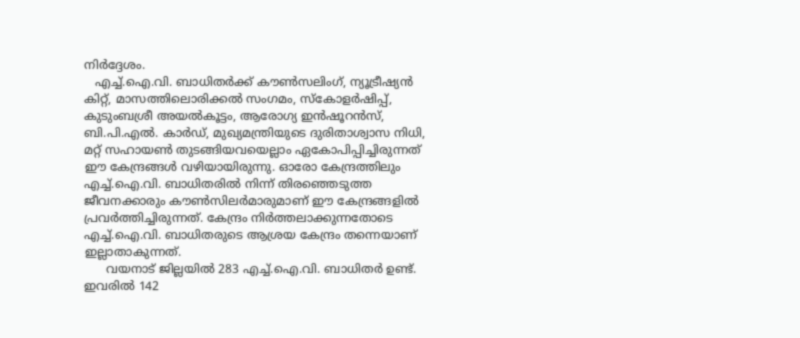നിർദ്ദേശം.
   എച്ച്.ഐ.വി. ബാധിതർക്ക് കൗൺസലിംഗ്, ന്യൂട്രീഷ്യൻ കിറ്റ്, മാസത്തിലൊരിക്കൽ സംഗമം, സ്കോളർഷിപ്പ്, കുടുംബശ്രീ അയൽകൂട്ടം, ആരോഗ്യ ഇൻഷൂറൻസ്, ബി.പി.എൽ. കാർഡ്, മുഖ്യമന്ത്രിയുടെ ദുരിതാശ്വാസ നിധി, മറ്റ് സഹായൺ തുടങ്ങിയവയെല്ലാം ഏകോപിപ്പിച്ചിരുന്നത് ഈ കേന്ദ്രങ്ങൾ വഴിയായിരുന്നു. ഓരോ കേന്ദ്രത്തിലും എച്ച്.ഐ.വി. ബാധിതരിൽ നിന്ന് തിരഞ്ഞെടുത്ത ജീവനക്കാരും കൗൺസിലർമാരുമാണ് ഈ കേന്ദ്രങ്ങളിൽ പ്രവർത്തിച്ചിരുന്നത്. കേന്ദ്രം നിർത്തലാക്കുന്നതോടെ എച്ച്.ഐ.വി. ബാധിതരുടെ ആശ്രയ കേന്ദ്രം തന്നെയാണ് ഇല്ലാതാകുന്നത്.
      വയനാട് ജില്ലയിൽ 283 എച്ച്.ഐ.വി. ബാധിതർ ഉണ്ട്. ഇവരിൽ 142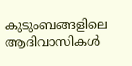കുടുംബങ്ങളിലെ ആദിവാസികൾ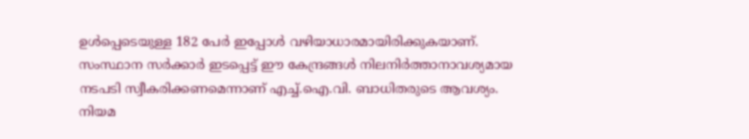ഉൾപ്പെടെയുള്ള 182 പേർ ഇപ്പോൾ വഴിയാധാരമായിരിക്കുകയാണ്. സംസ്ഥാന സർക്കാർ ഇടപ്പെട്ട് ഈ കേന്ദ്രങ്ങൾ നിലനിർത്താനാവശ്യമായ നടപടി സ്വീകരിക്കണമെന്നാണ് എച്ച്.ഐ.വി. ബാധിതരുടെ ആവശ്യം. നിയമ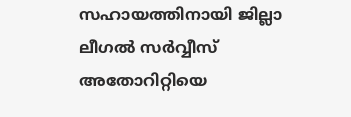സഹായത്തിനായി ജില്ലാ ലീഗൽ സർവ്വീസ് അതോറിറ്റിയെ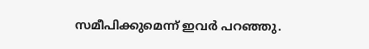സമീപിക്കുമെന്ന് ഇവർ പറഞ്ഞു.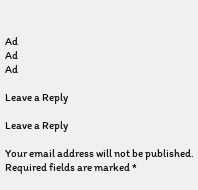Ad
Ad
Ad

Leave a Reply

Leave a Reply

Your email address will not be published. Required fields are marked *